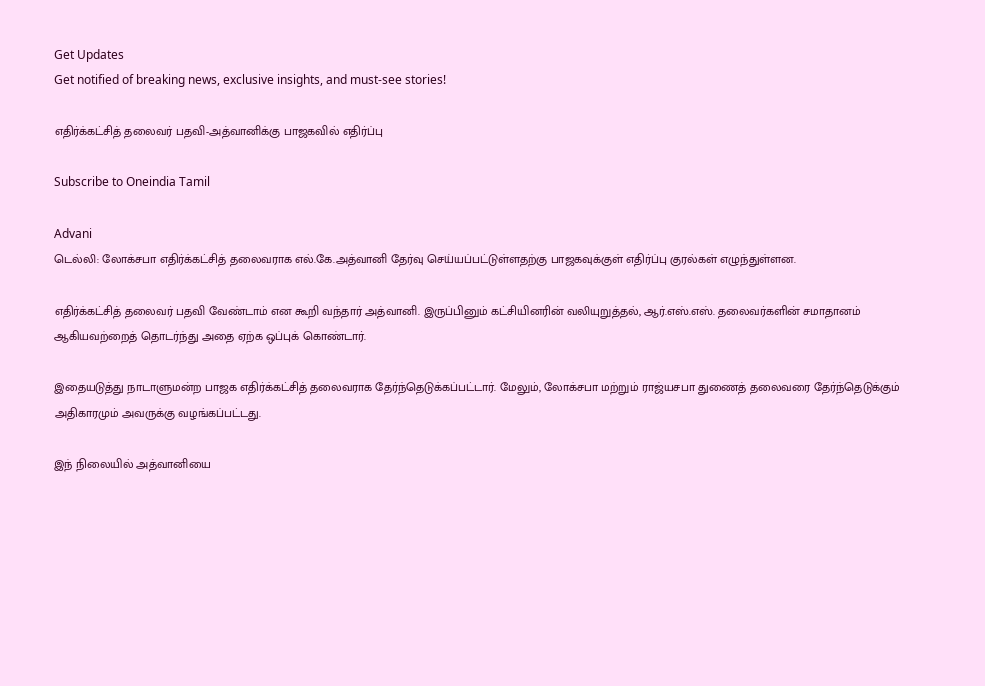Get Updates
Get notified of breaking news, exclusive insights, and must-see stories!

எதிர்க்கட்சித் தலைவர் பதவி-அத்வானிக்கு பாஜகவில் எதிர்ப்பு

Subscribe to Oneindia Tamil

Advani
டெல்லி: லோக்சபா எதிர்க்கட்சித் தலைவராக எல்.கே.அத்வானி தேர்வு செய்யப்பட்டுள்ளதற்கு பாஜகவுக்குள் எதிர்ப்பு குரல்கள் எழுந்துள்ளன.

எதிர்க்கட்சித் தலைவர் பதவி வேண்டாம் என கூறி வந்தார் அத்வானி. இருப்பினும் கட்சியினரின் வலியுறுத்தல், ஆர்.எஸ்.எஸ். தலைவர்களின் சமாதானம் ஆகியவற்றைத் தொடர்ந்து அதை ஏற்க ஒப்புக் கொண்டார்.

இதையடுத்து நாடாளுமன்ற பாஜக எதிர்க்கட்சித் தலைவராக தேர்ந்தெடுக்கப்பட்டார். மேலும், லோக்சபா மற்றும் ராஜ்யசபா துணைத் தலைவரை தேர்ந்தெடுக்கும் அதிகாரமும் அவருக்கு வழங்கப்பட்டது.

இந் நிலையில் அத்வானியை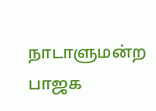நாடாளுமன்ற பாஜக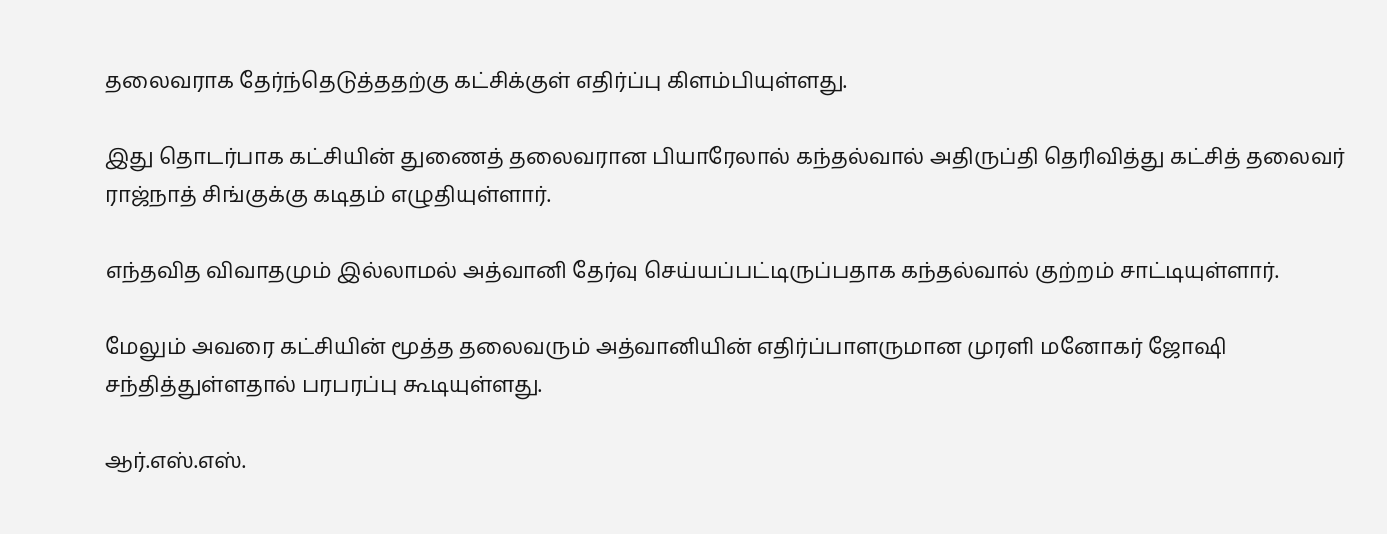தலைவராக தேர்ந்தெடுத்ததற்கு கட்சிக்குள் எதிர்ப்பு கிளம்பியுள்ளது.

இது தொடர்பாக கட்சியின் துணைத் தலைவரான பியாரேலால் கந்தல்வால் அதிருப்தி தெரிவித்து கட்சித் தலைவர் ராஜ்நாத் சிங்குக்கு கடிதம் எழுதியுள்ளார்.

எந்தவித விவாதமும் இல்லாமல் அத்வானி தேர்வு செய்யப்பட்டிருப்பதாக கந்தல்வால் குற்றம் சாட்டியுள்ளார்.

மேலும் அவரை கட்சியின் மூத்த தலைவரும் அத்வானியின் எதிர்ப்பாளருமான முரளி மனோகர் ஜோஷி சந்தித்துள்ளதால் பரபரப்பு கூடியுள்ளது.

ஆர்.எஸ்.எஸ்.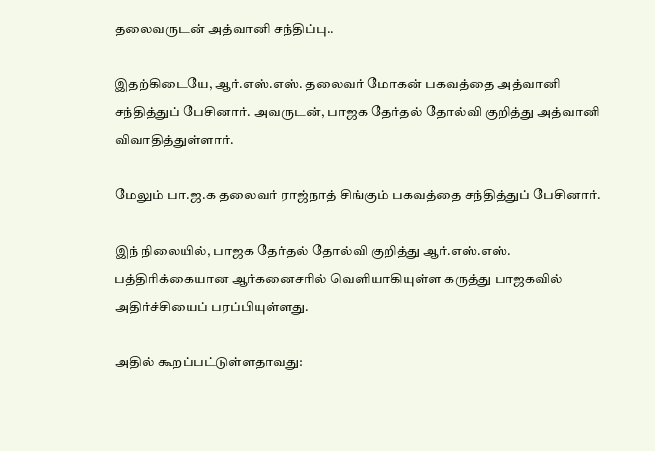தலைவருடன் அத்வானி சந்திப்பு..

இதற்கிடையே, ஆர்.எஸ்.எஸ். தலைவர் மோகன் பகவத்தை அத்வானி சந்தித்துப் பேசினார். அவருடன், பாஜக தேர்தல் தோல்வி குறித்து அத்வானி விவாதித்துள்ளார்.

மேலும் பா.ஜ.க தலைவர் ராஜ்நாத் சிங்கும் பகவத்தை சந்தித்துப் பேசினார்.

இந் நிலையில், பாஜக தேர்தல் தோல்வி குறித்து ஆர்.எஸ்.எஸ். பத்திரிக்கையான ஆர்கனைசரில் வெளியாகியுள்ள கருத்து பாஜகவில் அதிர்ச்சியைப் பரப்பியுள்ளது.

அதில் கூறப்பட்டுள்ளதாவது: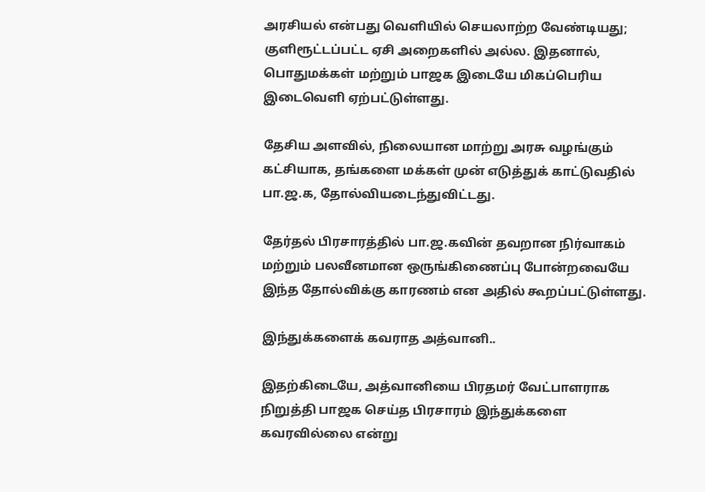அரசியல் என்பது வெளியில் செயலாற்ற வேண்டியது; குளிரூட்டப்பட்ட ஏசி அறைகளில் அல்ல. இதனால், பொதுமக்கள் மற்றும் பாஜக இடையே மிகப்பெரிய இடைவெளி ஏற்பட்டுள்ளது.

தேசிய அளவில், நிலையான மாற்று அரசு வழங்கும் கட்சியாக, தங்களை மக்கள் முன் எடுத்துக் காட்டுவதில் பா.ஜ.க, தோல்வியடைந்துவிட்டது.

தேர்தல் பிரசாரத்தில் பா.ஜ.கவின் தவறான நிர்வாகம் மற்றும் பலவீனமான ஒருங்கிணைப்பு போன்றவையே இந்த தோல்விக்கு காரணம் என அதில் கூறப்பட்டுள்ளது.

இந்துக்களைக் கவராத அத்வானி..

இதற்கிடையே, அத்வானியை பிரதமர் வேட்பாளராக நிறுத்தி பாஜக செய்த பிரசாரம் இந்துக்களை கவரவில்லை என்று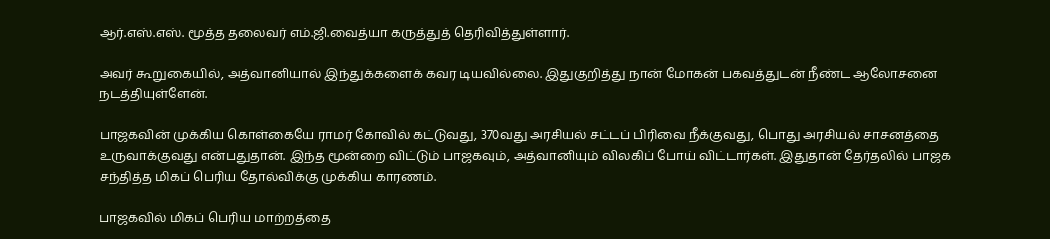ஆர்.எஸ்.எஸ். மூத்த தலைவர் எம்.ஜி.வைத்யா கருத்துத் தெரிவித்துள்ளார்.

அவர் கூறுகையில், அத்வானியால் இந்துக்களைக் கவர டியவில்லை. இதுகுறித்து நான் மோகன் பகவத்துடன் நீண்ட ஆலோசனை நடத்தியுள்ளேன்.

பாஜகவின் முக்கிய கொள்கையே ராமர் கோவில் கட்டுவது, 370வது அரசியல் சட்டப் பிரிவை நீக்குவது, பொது அரசியல் சாசனத்தை உருவாக்குவது என்பதுதான். இந்த மூன்றை விட்டும் பாஜகவும், அத்வானியும் விலகிப் போய் விட்டார்கள். இதுதான் தேர்தலில் பாஜக சந்தித்த மிகப் பெரிய தோல்விக்கு முக்கிய காரணம்.

பாஜகவில் மிகப் பெரிய மாற்றத்தை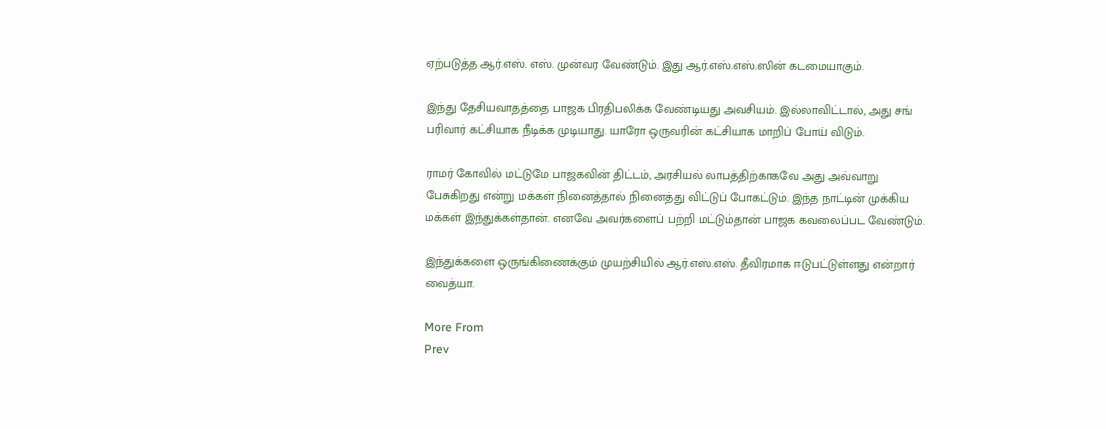ஏற்படுத்த ஆர்.எஸ். எஸ். முன்வர வேண்டும். இது ஆர்.எஸ்.எஸ்.ஸின் கடமையாகும்.

இந்து தேசியவாதத்தை பாஜக பிரதிபலிக்க வேண்டியது அவசியம். இல்லாவிட்டால், அது சங் பரிவார் கட்சியாக நீடிக்க முடியாது. யாரோ ஒருவரின் கட்சியாக மாறிப் போய் விடும்.

ராமர் கோவில் மட்டுமே பாஜகவின் திட்டம், அரசியல் லாபத்திற்காகவே அது அவ்வாறு பேசுகிறது என்று மக்கள் நினைத்தால் நினைத்து விட்டுப் போகட்டும். இந்த நாட்டின் முக்கிய மக்கள் இந்துக்கள்தான். எனவே அவர்களைப் பற்றி மட்டும்தான் பாஜக கவலைப்பட வேண்டும்.

இந்துக்களை ஒருங்கிணைக்கும் முயற்சியில் ஆர்.எஸ்.எஸ். தீவிரமாக ஈடுபட்டுள்ளது என்றார் வைத்யா.

More From
Prev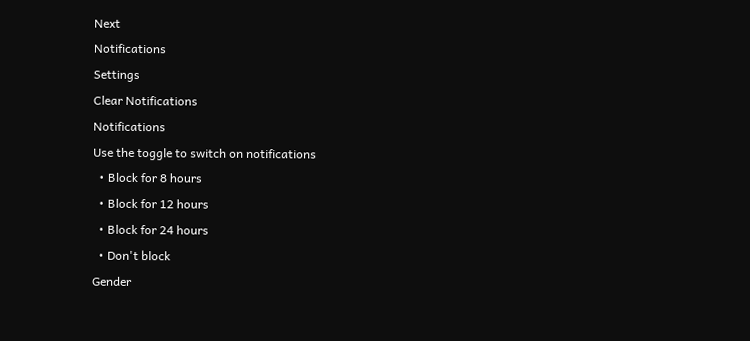Next
Notifications
Settings
Clear Notifications
Notifications
Use the toggle to switch on notifications
  • Block for 8 hours
  • Block for 12 hours
  • Block for 24 hours
  • Don't block
Gender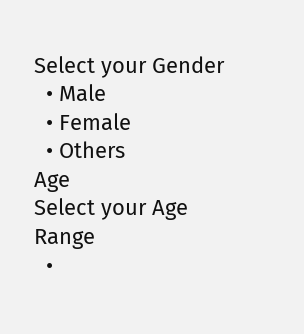Select your Gender
  • Male
  • Female
  • Others
Age
Select your Age Range
  •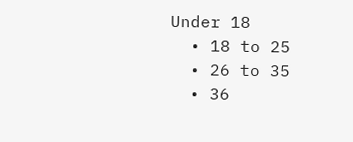Under 18
  • 18 to 25
  • 26 to 35
  • 36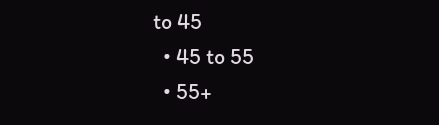to 45
  • 45 to 55
  • 55+